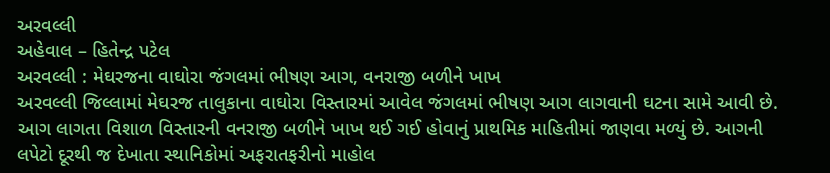અરવલ્લી
અહેવાલ – હિતેન્દ્ર પટેલ
અરવલ્લી : મેઘરજના વાઘોરા જંગલમાં ભીષણ આગ, વનરાજી બળીને ખાખ
અરવલ્લી જિલ્લામાં મેઘરજ તાલુકાના વાઘોરા વિસ્તારમાં આવેલ જંગલમાં ભીષણ આગ લાગવાની ઘટના સામે આવી છે. આગ લાગતા વિશાળ વિસ્તારની વનરાજી બળીને ખાખ થઈ ગઈ હોવાનું પ્રાથમિક માહિતીમાં જાણવા મળ્યું છે. આગની લપેટો દૂરથી જ દેખાતા સ્થાનિકોમાં અફરાતફરીનો માહોલ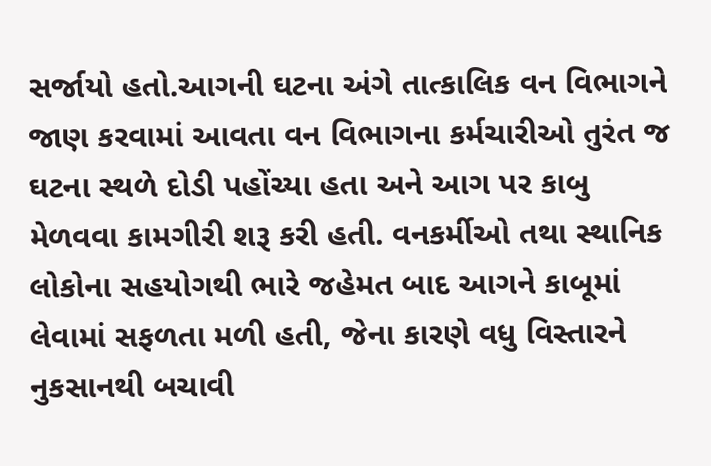સર્જાયો હતો.આગની ઘટના અંગે તાત્કાલિક વન વિભાગને જાણ કરવામાં આવતા વન વિભાગના કર્મચારીઓ તુરંત જ ઘટના સ્થળે દોડી પહોંચ્યા હતા અને આગ પર કાબુ મેળવવા કામગીરી શરૂ કરી હતી. વનકર્મીઓ તથા સ્થાનિક લોકોના સહયોગથી ભારે જહેમત બાદ આગને કાબૂમાં લેવામાં સફળતા મળી હતી, જેના કારણે વધુ વિસ્તારને નુકસાનથી બચાવી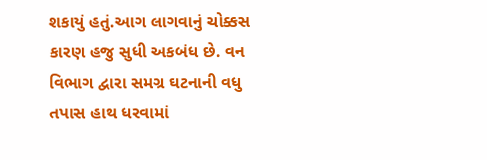શકાયું હતું.આગ લાગવાનું ચોક્કસ કારણ હજુ સુધી અકબંધ છે. વન વિભાગ દ્વારા સમગ્ર ઘટનાની વધુ તપાસ હાથ ધરવામાં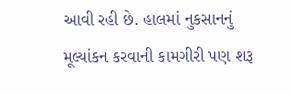આવી રહી છે. હાલમાં નુકસાનનું મૂલ્યાંકન કરવાની કામગીરી પણ શરૂ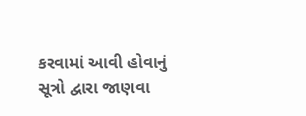કરવામાં આવી હોવાનું સૂત્રો દ્વારા જાણવા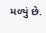મળ્યું છે.